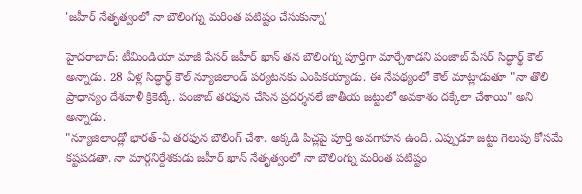'జహీర్ నేతృత్వంలో నా బౌలింగ్ను మరింత పటిష్టం చేసుకున్నా'

హైదరాబాద్: టీమిండియా మాజీ పేసర్ జహీర్ ఖాన్ తన బౌలింగ్ను పూర్తిగా మార్చేశాడని పంజాబ్ పేసర్ సిద్ధార్థ్ కౌల్ అన్నాడు. 28 ఏళ్ల సిద్ధార్థ్ కౌల్ న్యూజిలాండ్ పర్యటనకు ఎంపికయ్యాడు. ఈ నేపథ్యంలో కౌల్ మాట్లాడుతూ "నా తొలి ప్రాధాన్యం దేశవాళీ క్రికెట్కే. పంజాబ్ తరఫున చేసిన ప్రదర్శనలే జాతీయ జట్టులో అవకాశం దక్కేలా చేశాయి" అని అన్నాడు.
"న్యూజిలాండ్లో భారత్-ఏ తరఫున బౌలింగ్ చేశా. అక్కడి పిచ్లపై పూర్తి అవగాహన ఉంది. ఎప్పుడూ జట్టు గెలుపు కోసమే కష్టపడతా. నా మార్గనిర్దేశకుడు జహీర్ ఖాన్ నేతృత్వంలో నా బౌలింగ్ను మరింత పటిష్టం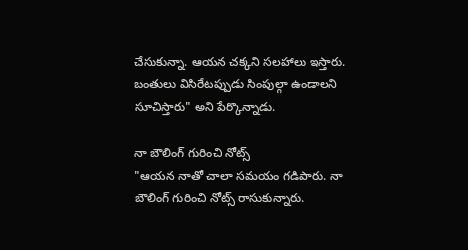చేసుకున్నా. ఆయన చక్కని సలహాలు ఇస్తారు. బంతులు విసిరేటప్పుడు సింపుల్గా ఉండాలని సూచిస్తారు" అని పేర్కొన్నాడు.

నా బౌలింగ్ గురించి నోట్స్
"ఆయన నాతో చాలా సమయం గడిపారు. నా బౌలింగ్ గురించి నోట్స్ రాసుకున్నారు.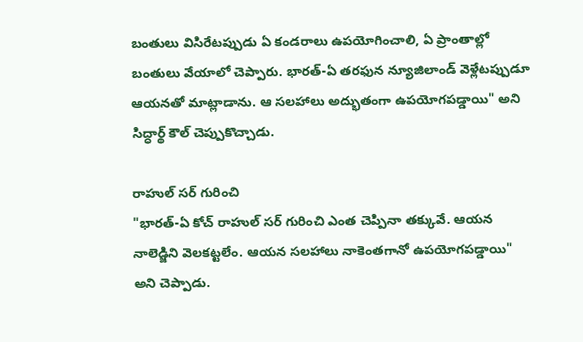బంతులు విసిరేటప్పుడు ఏ కండరాలు ఉపయోగించాలి, ఏ ప్రాంతాల్లో బంతులు వేయాలో చెప్పారు. భారత్-ఏ తరఫున న్యూజిలాండ్ వెళ్లేటప్పుడూ ఆయనతో మాట్లాడాను. ఆ సలహాలు అద్భుతంగా ఉపయోగపడ్డాయి" అని సిద్ధార్థ్ కౌల్ చెప్పుకొచ్చాడు.

రాహుల్ సర్ గురించి
"భారత్-ఏ కోచ్ రాహుల్ సర్ గురించి ఎంత చెప్పినా తక్కువే. ఆయన నాలెడ్జిని వెలకట్టలేం. ఆయన సలహాలు నాకెంతగానో ఉపయోగపడ్డాయి" అని చెప్పాడు.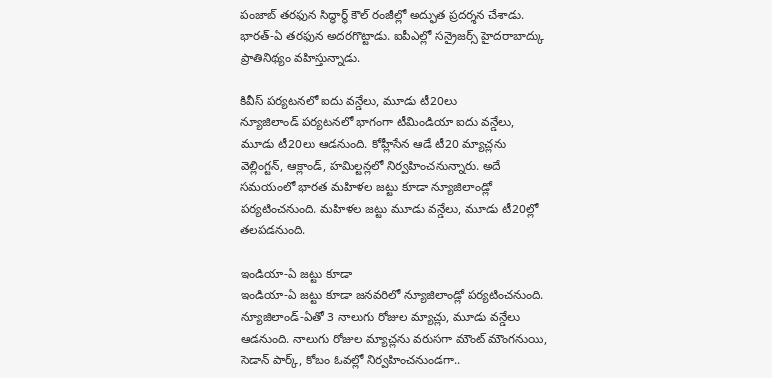పంజాబ్ తరఫున సిద్ధార్థ్ కౌల్ రంజీల్లో అద్ఫుత ప్రదర్శన చేశాడు. భారత్-ఏ తరఫున అదరగొట్టాడు. ఐపీఎల్లో సన్రైజర్స్ హైదరాబాద్కు ప్రాతినిథ్యం వహిస్తున్నాడు.

కివీస్ పర్యటనలో ఐదు వన్డేలు, మూడు టీ20లు
న్యూజిలాండ్ పర్యటనలో భాగంగా టీమిండియా ఐదు వన్డేలు, మూడు టీ20లు ఆడనుంది. కోహ్లీసేన ఆడే టీ20 మ్యాచ్లను వెల్లింగ్టన్, ఆక్లాండ్, హమిల్టన్లలో నిర్వహించనున్నారు. అదే సమయంలో భారత మహిళల జట్టు కూడా న్యూజిలాండ్లో పర్యటించనుంది. మహిళల జట్టు మూడు వన్డేలు, మూడు టీ20ల్లో తలపడనుంది.

ఇండియా-ఏ జట్టు కూడా
ఇండియా-ఏ జట్టు కూడా జనవరిలో న్యూజిలాండ్లో పర్యటించనుంది. న్యూజిలాండ్-ఏతో 3 నాలుగు రోజుల మ్యాచ్లు, మూడు వన్డేలు ఆడనుంది. నాలుగు రోజుల మ్యాచ్లను వరుసగా మౌంట్ మౌంగనుయి, సెడాన్ పార్క్, కోబం ఓవల్లో నిర్వహించనుండగా..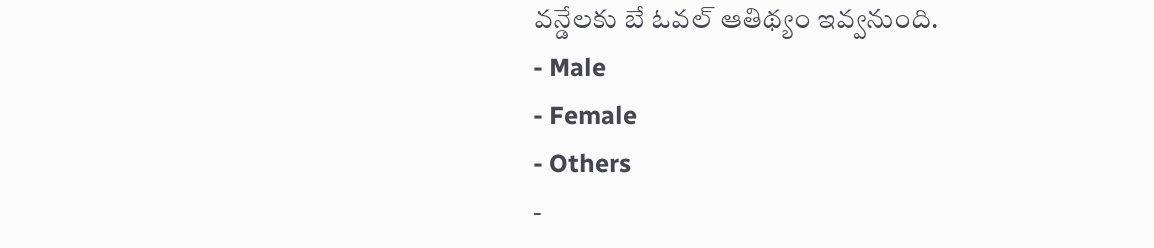వన్డేలకు బే ఓవల్ ఆతిథ్యం ఇవ్వనుంది.
- Male
- Female
- Others
-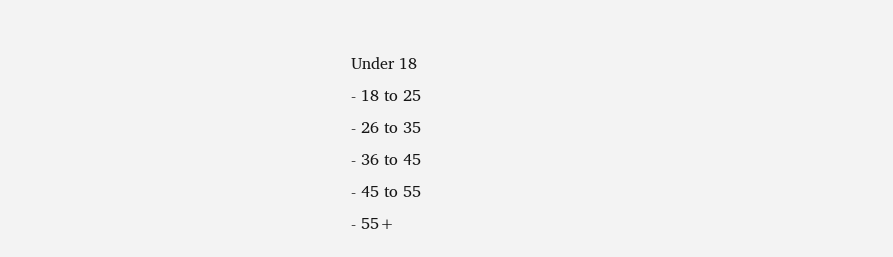Under 18
- 18 to 25
- 26 to 35
- 36 to 45
- 45 to 55
- 55+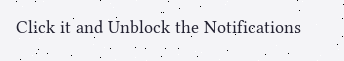Click it and Unblock the Notifications